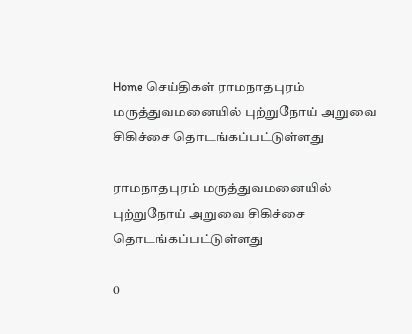Home செய்திகள் ராமநாதபுரம் மருத்துவமனையில் புற்றுநோய் அறுவை சிகிச்சை தொடங்கப்பட்டுள்ளது

ராமநாதபுரம் மருத்துவமனையில் புற்றுநோய் அறுவை சிகிச்சை தொடங்கப்பட்டுள்ளது

0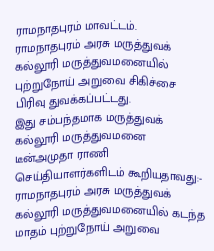ராமநாதபுரம் மாவட்டம்.
ராமநாதபுரம் அரசு மருத்துவக் கல்லூரி மருத்துவமனையில் புற்றுநோய் அறுவை சிகிச்சை பிரிவு துவக்கப்பட்டது.
இது சம்பந்தமாக மருத்துவக் கல்லூரி மருத்துவமனை டீன்அமுதா ராணி செய்தியாளர்களிடம் கூறியதாவது:-
ராமநாதபுரம் அரசு மருத்துவக் கல்லூரி மருத்துவமனையில் கடந்த மாதம் புற்றுநோய் அறுவை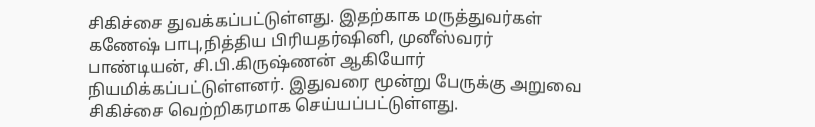சிகிச்சை துவக்கப்பட்டுள்ளது. இதற்காக மருத்துவர்கள் கணேஷ் பாபு,நித்திய பிரியதர்ஷினி, முனீஸ்வரர் பாண்டியன், சி.பி.கிருஷ்ணன் ஆகியோர் நியமிக்கப்பட்டுள்ளனர். இதுவரை மூன்று பேருக்கு அறுவை சிகிச்சை வெற்றிகரமாக செய்யப்பட்டுள்ளது.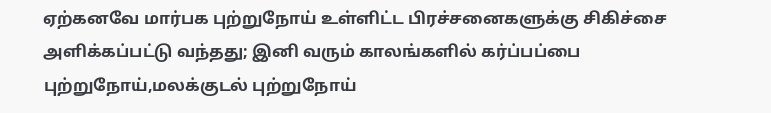ஏற்கனவே மார்பக புற்றுநோய் உள்ளிட்ட பிரச்சனைகளுக்கு சிகிச்சை அளிக்கப்பட்டு வந்தது; இனி வரும் காலங்களில் கர்ப்பப்பை புற்றுநோய்,மலக்குடல் புற்றுநோய்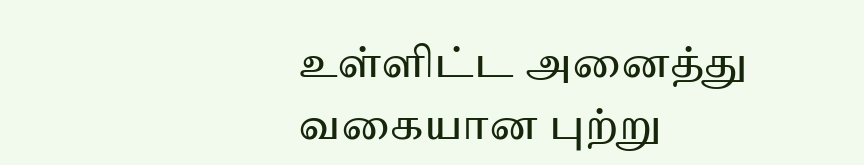உள்ளிட்ட அனைத்து வகையான புற்று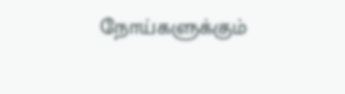நோய்களுக்கும்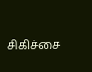சிகிச்சை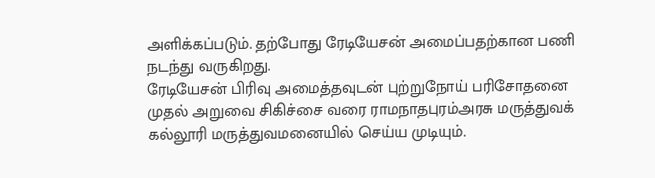அளிக்கப்படும். தற்போது ரேடியேசன் அமைப்பதற்கான பணி நடந்து வருகிறது.
ரேடியேசன் பிரிவு அமைத்தவுடன் புற்றுநோய் பரிசோதனை முதல் அறுவை சிகிச்சை வரை ராமநாதபுரம்அரசு மருத்துவக் கல்லூரி மருத்துவமனையில் செய்ய முடியும்.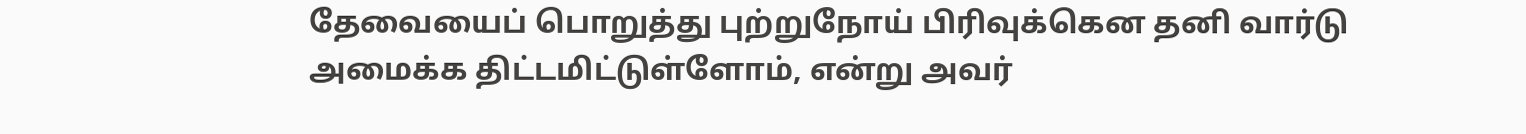தேவையைப் பொறுத்து புற்றுநோய் பிரிவுக்கென தனி வார்டு அமைக்க திட்டமிட்டுள்ளோம், என்று அவர்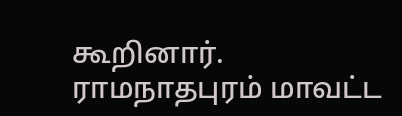கூறினார்.
ராமநாதபுரம் மாவட்ட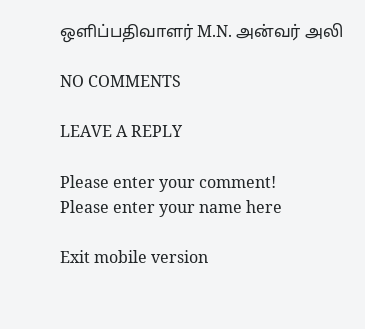ஒளிப்பதிவாளர் M.N. அன்வர் அலி

NO COMMENTS

LEAVE A REPLY

Please enter your comment!
Please enter your name here

Exit mobile version